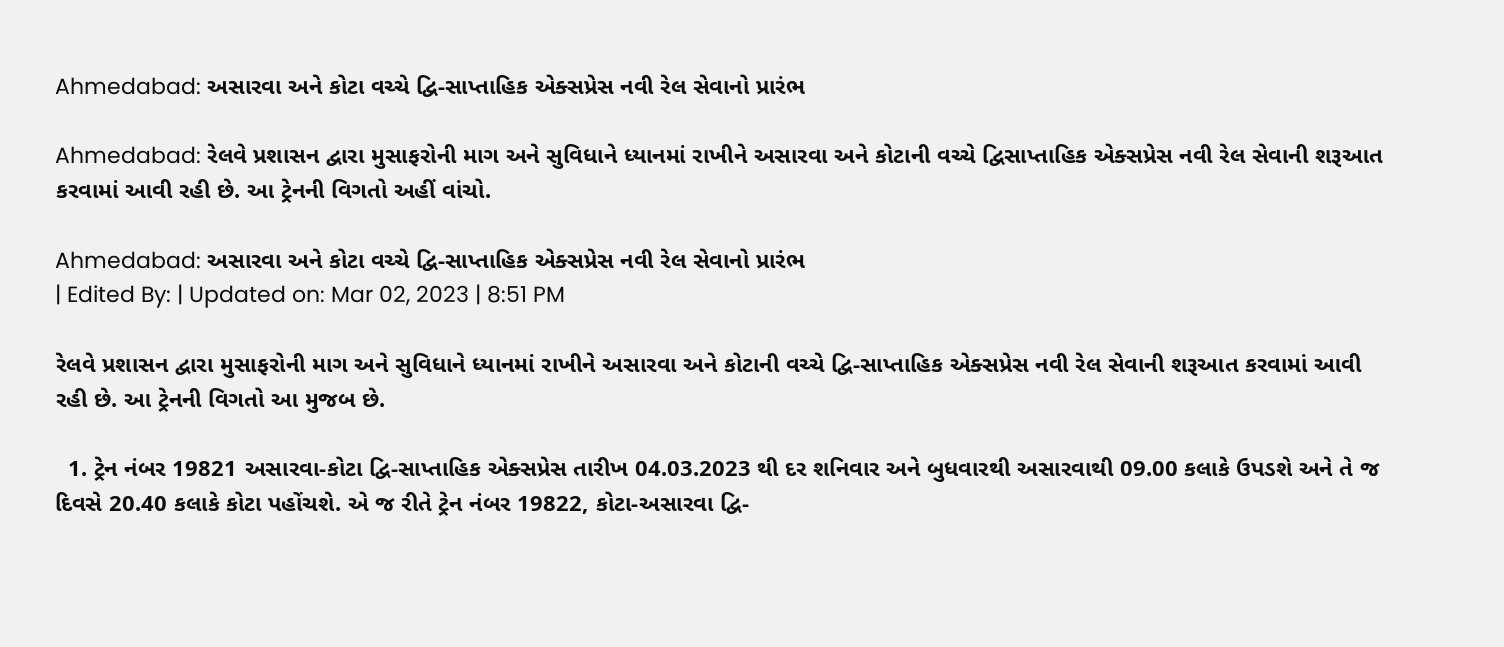Ahmedabad: અસારવા અને કોટા વચ્ચે દ્વિ-સાપ્તાહિક એક્સપ્રેસ નવી રેલ સેવાનો પ્રારંભ

Ahmedabad: રેલવે પ્રશાસન દ્વારા મુસાફરોની માગ અને સુવિધાને ધ્યાનમાં રાખીને અસારવા અને કોટાની વચ્ચે દ્વિસાપ્તાહિક એક્સપ્રેસ નવી રેલ સેવાની શરૂઆત કરવામાં આવી રહી છે. આ ટ્રેનની વિગતો અહીં વાંચો.

Ahmedabad: અસારવા અને કોટા વચ્ચે દ્વિ-સાપ્તાહિક એક્સપ્રેસ નવી રેલ સેવાનો પ્રારંભ
| Edited By: | Updated on: Mar 02, 2023 | 8:51 PM

રેલવે પ્રશાસન દ્વારા મુસાફરોની માગ અને સુવિધાને ધ્યાનમાં રાખીને અસારવા અને કોટાની વચ્ચે દ્વિ-સાપ્તાહિક એક્સપ્રેસ નવી રેલ સેવાની શરૂઆત કરવામાં આવી રહી છે. આ ટ્રેનની વિગતો આ મુજબ છે.

  1. ટ્રેન નંબર 19821 અસારવા-કોટા દ્વિ-સાપ્તાહિક એક્સપ્રેસ તારીખ 04.03.2023 થી દર શનિવાર અને બુધવારથી અસારવાથી 09.00 કલાકે ઉપડશે અને તે જ દિવસે 20.40 કલાકે કોટા પહોંચશે. એ જ રીતે ટ્રેન નંબર 19822, કોટા-અસારવા દ્વિ-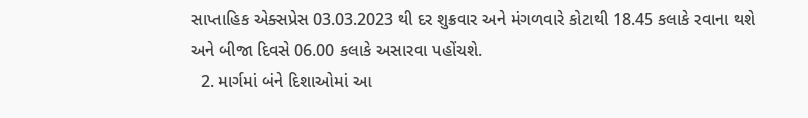સાપ્તાહિક એક્સપ્રેસ 03.03.2023 થી દર શુક્રવાર અને મંગળવારે કોટાથી 18.45 કલાકે રવાના થશે અને બીજા દિવસે 06.00 કલાકે અસારવા પહોંચશે.
  2. માર્ગમાં બંને દિશાઓમાં આ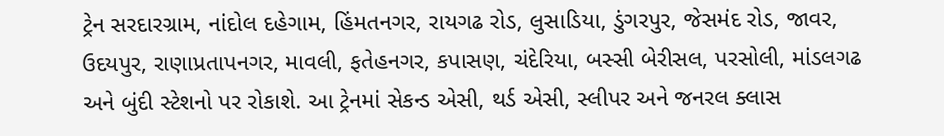ટ્રેન સરદારગ્રામ, નાંદોલ દહેગામ, હિંમતનગર, રાયગઢ રોડ, લુસાડિયા, ડુંગરપુર, જેસમંદ રોડ, જાવર, ઉદયપુર, રાણાપ્રતાપનગર, માવલી, ફતેહનગર, કપાસણ, ચંદેરિયા, બસ્સી બેરીસલ, પરસોલી, માંડલગઢ અને બુંદી સ્ટેશનો પર રોકાશે. આ ટ્રેનમાં સેકન્ડ એસી, થર્ડ એસી, સ્લીપર અને જનરલ ક્લાસ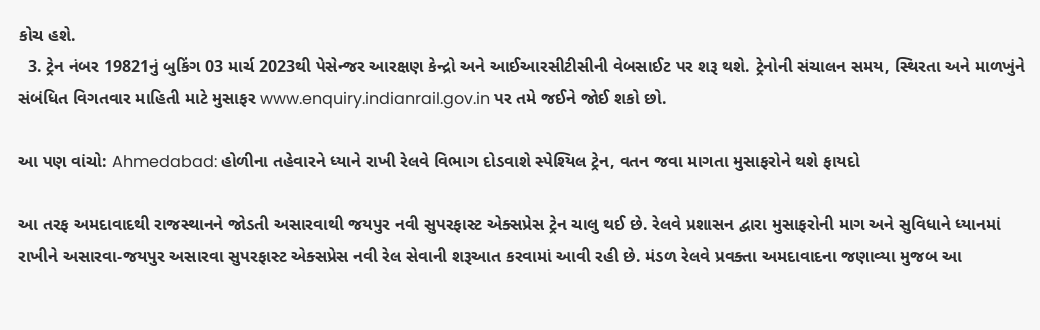કોચ હશે.
  3. ટ્રેન નંબર 19821નું બુકિંગ 03 માર્ચ 2023થી પેસેન્જર આરક્ષણ કેન્દ્રો અને આઈઆરસીટીસીની વેબસાઈટ પર શરૂ થશે. ટ્રેનોની સંચાલન સમય, સ્થિરતા અને માળખુંને સંબંધિત વિગતવાર માહિતી માટે મુસાફર www.enquiry.indianrail.gov.in પર તમે જઈને જોઈ શકો છો.

આ પણ વાંચો: Ahmedabad: હોળીના તહેવારને ધ્યાને રાખી રેલવે વિભાગ દોડવાશે સ્પેશ્યિલ ટ્રેન, વતન જવા માગતા મુસાફરોને થશે ફાયદો

આ તરફ અમદાવાદથી રાજસ્થાનને જોડતી અસારવાથી જયપુર નવી સુપરફાસ્ટ એક્સપ્રેસ ટ્રેન ચાલુ થઈ છે. રેલવે પ્રશાસન દ્વારા મુસાફરોની માગ અને સુવિધાને ધ્યાનમાં રાખીને અસારવા-જયપુર અસારવા સુપરફાસ્ટ એક્સપ્રેસ નવી રેલ સેવાની શરૂઆત કરવામાં આવી રહી છે. મંડળ રેલવે પ્રવક્તા અમદાવાદના જણાવ્યા મુજબ આ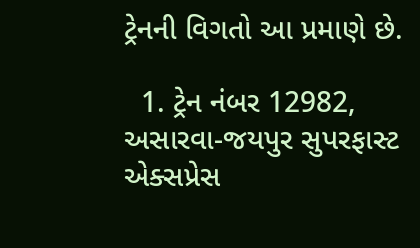ટ્રેનની વિગતો આ પ્રમાણે છે.

  1. ટ્રેન નંબર 12982, અસારવા-જયપુર સુપરફાસ્ટ એક્સપ્રેસ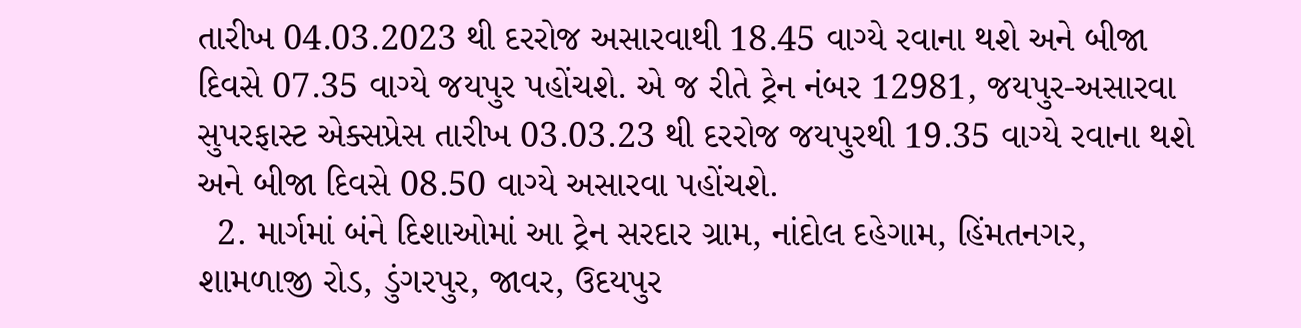તારીખ 04.03.2023 થી દરરોજ અસારવાથી 18.45 વાગ્યે રવાના થશે અને બીજા દિવસે 07.35 વાગ્યે જયપુર પહોંચશે. એ જ રીતે ટ્રેન નંબર 12981, જયપુર-અસારવા સુપરફાસ્ટ એક્સપ્રેસ તારીખ 03.03.23 થી દરરોજ જયપુરથી 19.35 વાગ્યે રવાના થશે અને બીજા દિવસે 08.50 વાગ્યે અસારવા પહોંચશે.
  2. માર્ગમાં બંને દિશાઓમાં આ ટ્રેન સરદાર ગ્રામ, નાંદોલ દહેગામ, હિંમતનગર, શામળાજી રોડ, ડુંગરપુર, જાવર, ઉદયપુર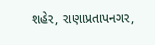શહેર, રાણાપ્રતાપનગર,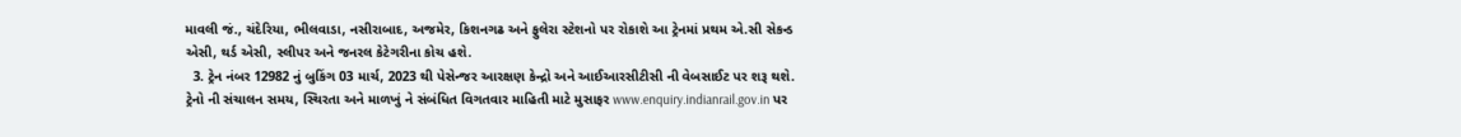માવલી જં., ચંદેરિયા, ભીલવાડા, નસીરાબાદ, અજમેર, કિશનગઢ અને ફુલેરા સ્ટેશનો પર રોકાશે આ ટ્રેનમાં પ્રથમ એ.સી સેકન્ડ એસી, થર્ડ એસી, સ્લીપર અને જનરલ કેટેગરીના કોચ હશે.
  3. ટ્રેન નંબર 12982 નું બુકિંગ 03 માર્ચ, 2023 થી પેસેન્જર આરક્ષણ કેન્દ્રો અને આઈઆરસીટીસી ની વેબસાઈટ પર શરૂ થશે. ટ્રેનો ની સંચાલન સમય, સ્થિરતા અને માળખું ને સંબંધિત વિગતવાર માહિતી માટે મુસાફર www.enquiry.indianrail.gov.in પર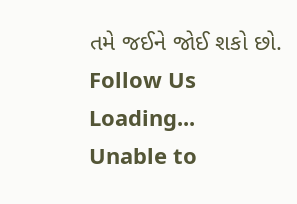તમે જઈને જોઈ શકો છો.
Follow Us
Loading...
Unable to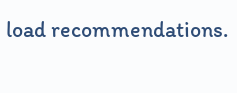load recommendations.